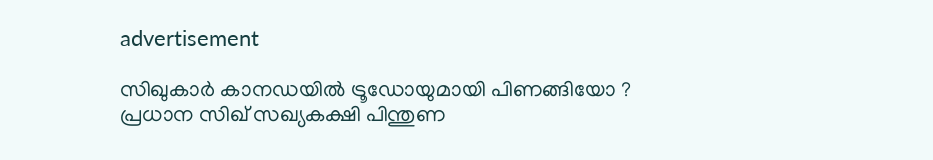advertisement

സിഖുകാർ കാനഡയില്‍ ട്രൂഡോയുമായി പിണങ്ങിയോ ? പ്രധാന സിഖ് സഖ്യകക്ഷി പിന്തുണ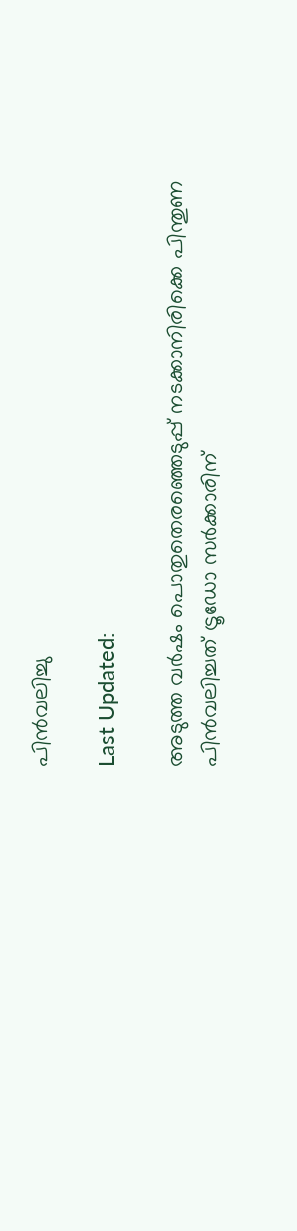പിന്‍വലിച്ചു

Last Updated:

അടുത്ത വര്‍ഷം പൊതുതെരഞ്ഞെടുപ്പ് നടക്കാനിരിക്കെ പിന്തുണ പിന്‍വലിച്ചത് ട്രൂഡോ സര്‍ക്കാരിന്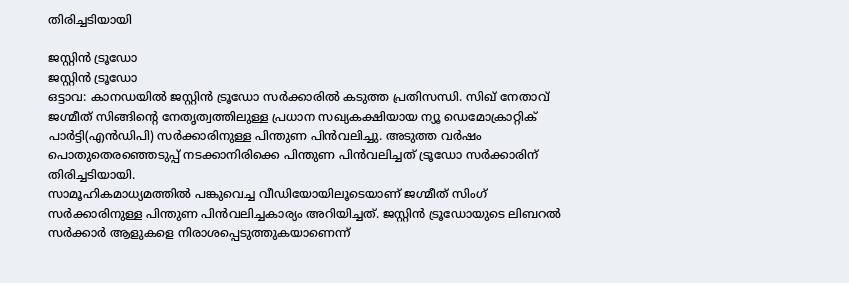തിരിച്ചടിയായി

ജസ്റ്റിൻ ട്രൂഡോ
ജസ്റ്റിൻ ട്രൂഡോ
ഒട്ടാവ: കാനഡയില്‍ ജസ്റ്റിന്‍ ട്രൂഡോ സര്‍ക്കാരില്‍ കടുത്ത പ്രതിസന്ധി. സിഖ് നേതാവ് ജഗ്മീത് സിങ്ങിന്റെ നേതൃത്വത്തിലുള്ള പ്രധാന സഖ്യകക്ഷിയായ ന്യൂ ഡെമോക്രാറ്റിക് പാര്‍ട്ടി(എന്‍ഡിപി) സര്‍ക്കാരിനുള്ള പിന്തുണ പിന്‍വലിച്ചു. അടുത്ത വര്‍ഷം പൊതുതെരഞ്ഞെടുപ്പ് നടക്കാനിരിക്കെ പിന്തുണ പിന്‍വലിച്ചത് ട്രൂഡോ സര്‍ക്കാരിന് തിരിച്ചടിയായി.
സാമൂഹികമാധ്യമത്തില്‍ പങ്കുവെച്ച വീഡിയോയിലൂടെയാണ് ജഗ്മീത് സിംഗ് സര്‍ക്കാരിനുള്ള പിന്തുണ പിന്‍വലിച്ചകാര്യം അറിയിച്ചത്. ജസ്റ്റിന്‍ ട്രൂഡോയുടെ ലിബറല്‍ സര്‍ക്കാര്‍ ആളുകളെ നിരാശപ്പെടുത്തുകയാണെന്ന്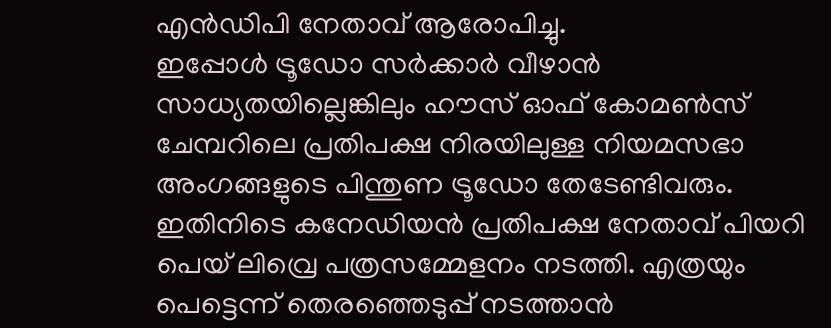എന്‍ഡിപി നേതാവ് ആരോപിച്ചു.
ഇപ്പോള്‍ ട്രൂഡോ സര്‍ക്കാര്‍ വീഴാന്‍ സാധ്യതയില്ലെങ്കിലും ഹൗസ് ഓഫ് കോമണ്‍സ് ചേമ്പറിലെ പ്രതിപക്ഷ നിരയിലുള്ള നിയമസഭാ അംഗങ്ങളുടെ പിന്തുണ ട്രൂഡോ തേടേണ്ടിവരും.
ഇതിനിടെ കനേഡിയന്‍ പ്രതിപക്ഷ നേതാവ് പിയറി പെയ് ലിവ്രെ പത്രസമ്മേളനം നടത്തി. എത്രയും പെട്ടെന്ന് തെരഞ്ഞെടുപ്പ് നടത്താന്‍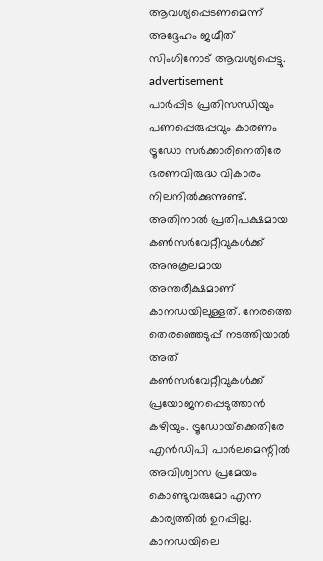ആവശ്യപ്പെടണമെന്ന് അദ്ദേഹം ജഗ്മീത് സിംഗിനോട് ആവശ്യപ്പെട്ടു.
advertisement
പാര്‍പ്പിട പ്രതിസന്ധിയും പണപ്പെരുപ്പവും കാരണം ട്രൂഡോ സര്‍ക്കാരിനെതിരേ ഭരണവിരുദ്ധ വികാരം നിലനില്‍ക്കുന്നുണ്ട്. അതിനാല്‍ പ്രതിപക്ഷമായ കണ്‍സര്‍വേറ്റീവുകള്‍ക്ക് അനുകൂലമായ അന്തരീക്ഷമാണ് കാനഡയിലുള്ളത്. നേരത്തെ തെരഞ്ഞെടുപ്പ് നടത്തിയാല്‍ അത് കണ്‍സര്‍വേറ്റീവുകള്‍ക്ക് പ്രയോജനപ്പെടുത്താന്‍ കഴിയും. ട്രൂഡോയ്‌ക്കെതിരേ എന്‍ഡിപി പാര്‍ലമെന്റില്‍ അവിശ്വാസ പ്രമേയം കൊണ്ടുവരുമോ എന്ന കാര്യത്തില്‍ ഉറപ്പില്ല.
കാനഡയിലെ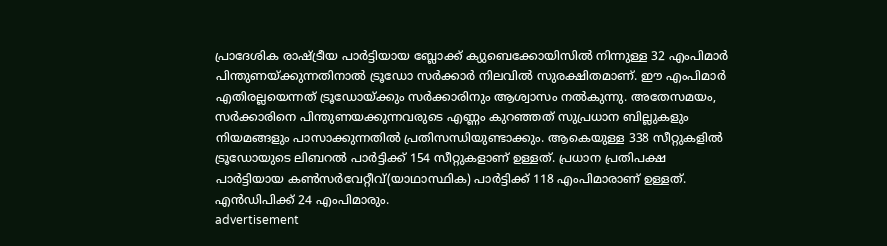പ്രാദേശിക രാഷ്ട്രീയ പാര്‍ട്ടിയായ ബ്ലോക്ക് ക്യുബെക്കോയിസില്‍ നിന്നുള്ള 32 എംപിമാര്‍ പിന്തുണയ്ക്കുന്നതിനാല്‍ ട്രൂഡോ സര്‍ക്കാര്‍ നിലവില്‍ സുരക്ഷിതമാണ്. ഈ എംപിമാര്‍ എതിരല്ലയെന്നത് ട്രൂഡോയ്ക്കും സര്‍ക്കാരിനും ആശ്വാസം നല്‍കുന്നു. അതേസമയം, സര്‍ക്കാരിനെ പിന്തുണയക്കുന്നവരുടെ എണ്ണം കുറഞ്ഞത് സുപ്രധാന ബില്ലുകളും നിയമങ്ങളും പാസാക്കുന്നതില്‍ പ്രതിസന്ധിയുണ്ടാക്കും. ആകെയുള്ള 338 സീറ്റുകളില്‍ ട്രൂഡോയുടെ ലിബറല്‍ പാര്‍ട്ടിക്ക് 154 സീറ്റുകളാണ് ഉള്ളത്. പ്രധാന പ്രതിപക്ഷ പാര്‍ട്ടിയായ കണ്‍സര്‍വേറ്റീവ്(യാഥാസ്ഥിക) പാര്‍ട്ടിക്ക് 118 എംപിമാരാണ് ഉള്ളത്. എന്‍ഡിപിക്ക് 24 എംപിമാരും.
advertisement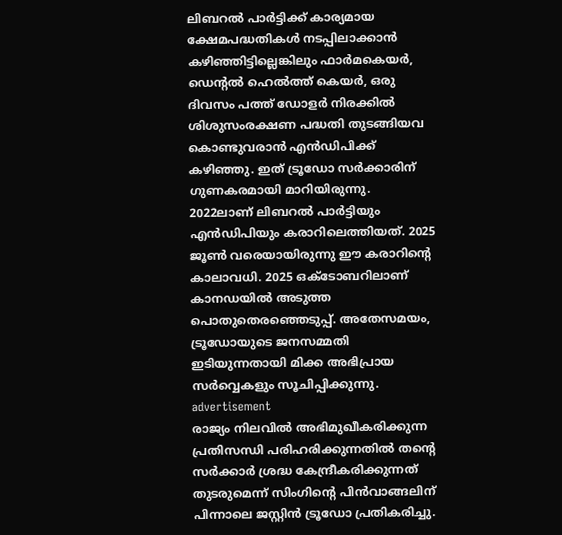ലിബറല്‍ പാര്‍ട്ടിക്ക് കാര്യമായ ക്ഷേമപദ്ധതികള്‍ നടപ്പിലാക്കാന്‍ കഴിഞ്ഞിട്ടില്ലെങ്കിലും ഫാര്‍മകെയര്‍, ഡെന്റല്‍ ഹെല്‍ത്ത് കെയര്‍, ഒരു ദിവസം പത്ത് ഡോളര്‍ നിരക്കില്‍ ശിശുസംരക്ഷണ പദ്ധതി തുടങ്ങിയവ കൊണ്ടുവരാന്‍ എന്‍ഡിപിക്ക് കഴിഞ്ഞു. ഇത് ട്രൂഡോ സര്‍ക്കാരിന് ഗുണകരമായി മാറിയിരുന്നു. 2022ലാണ് ലിബറല്‍ പാര്‍ട്ടിയും എന്‍ഡിപിയും കരാറിലെത്തിയത്. 2025 ജൂണ്‍ വരെയായിരുന്നു ഈ കരാറിന്റെ കാലാവധി. 2025 ഒക്ടോബറിലാണ് കാനഡയില്‍ അടുത്ത പൊതുതെരഞ്ഞെടുപ്പ്. അതേസമയം, ട്രൂഡോയുടെ ജനസമ്മതി ഇടിയുന്നതായി മിക്ക അഭിപ്രായ സര്‍വ്വെകളും സൂചിപ്പിക്കുന്നു.
advertisement
രാജ്യം നിലവില്‍ അഭിമുഖീകരിക്കുന്ന പ്രതിസന്ധി പരിഹരിക്കുന്നതില്‍ തന്റെ സര്‍ക്കാര്‍ ശ്രദ്ധ കേന്ദ്രീകരിക്കുന്നത് തുടരുമെന്ന് സിംഗിന്റെ പിന്‍വാങ്ങലിന് പിന്നാലെ ജസ്റ്റിന്‍ ട്രൂഡോ പ്രതികരിച്ചു.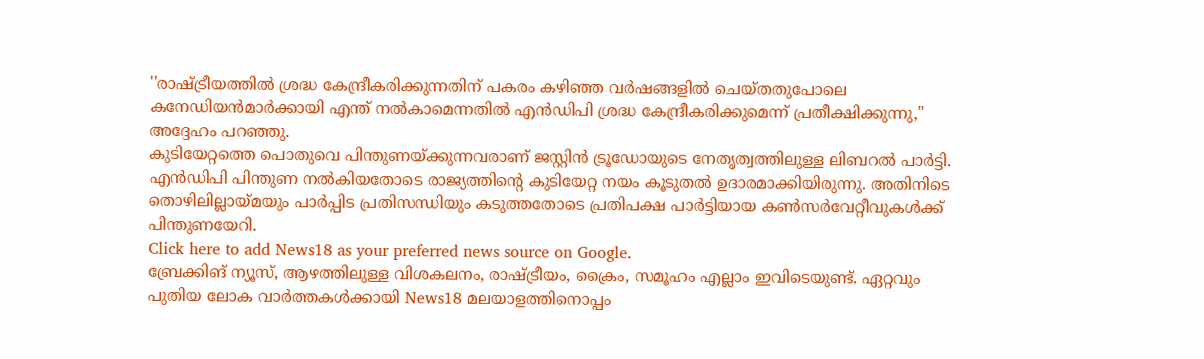''രാഷ്ട്രീയത്തില്‍ ശ്രദ്ധ കേന്ദ്രീകരിക്കുന്നതിന് പകരം കഴിഞ്ഞ വര്‍ഷങ്ങളില്‍ ചെയ്തതുപോലെ കനേഡിയന്‍മാര്‍ക്കായി എന്ത് നല്‍കാമെന്നതില്‍ എന്‍ഡിപി ശ്രദ്ധ കേന്ദ്രീകരിക്കുമെന്ന് പ്രതീക്ഷിക്കുന്നു,'' അദ്ദേഹം പറഞ്ഞു.
കുടിയേറ്റത്തെ പൊതുവെ പിന്തുണയ്ക്കുന്നവരാണ് ജസ്റ്റിന്‍ ട്രൂഡോയുടെ നേതൃത്വത്തിലുള്ള ലിബറല്‍ പാര്‍ട്ടി. എന്‍ഡിപി പിന്തുണ നല്‍കിയതോടെ രാജ്യത്തിന്റെ കുടിയേറ്റ നയം കൂടുതല്‍ ഉദാരമാക്കിയിരുന്നു. അതിനിടെ തൊഴിലില്ലായ്മയും പാര്‍പ്പിട പ്രതിസന്ധിയും കടുത്തതോടെ പ്രതിപക്ഷ പാര്‍ട്ടിയായ കണ്‍സര്‍വേറ്റീവുകള്‍ക്ക് പിന്തുണയേറി.
Click here to add News18 as your preferred news source on Google.
ബ്രേക്കിങ് ന്യൂസ്, ആഴത്തിലുള്ള വിശകലനം, രാഷ്ട്രീയം, ക്രൈം, സമൂഹം എല്ലാം ഇവിടെയുണ്ട്. ഏറ്റവും പുതിയ ലോക വാർത്തകൾക്കായി News18 മലയാളത്തിനൊപ്പം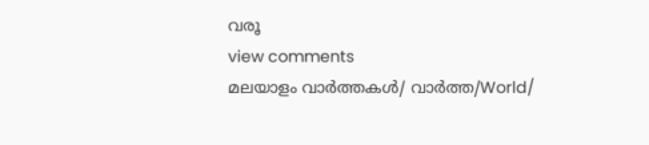വരൂ
view comments
മലയാളം വാർത്തകൾ/ വാർത്ത/World/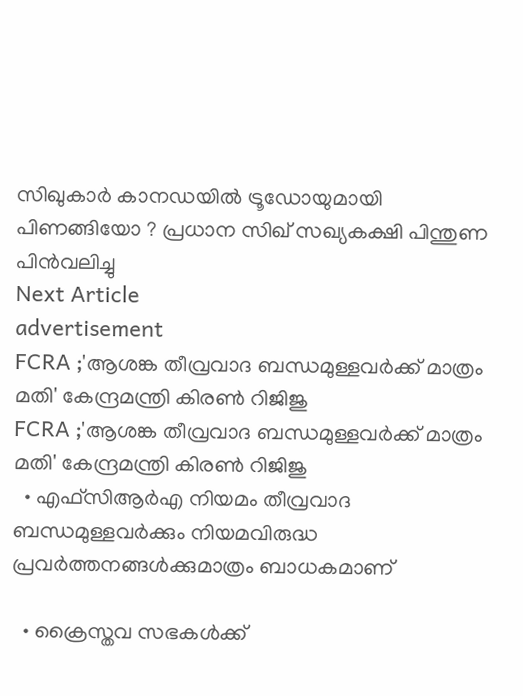സിഖുകാർ കാനഡയില്‍ ട്രൂഡോയുമായി പിണങ്ങിയോ ? പ്രധാന സിഖ് സഖ്യകക്ഷി പിന്തുണ പിന്‍വലിച്ചു
Next Article
advertisement
FCRA ;'ആശങ്ക തീവ്രവാദ ബന്ധമുള്ളവർക്ക് മാത്രം മതി' കേന്ദ്രമന്ത്രി കിരണ്‍ റിജിജു
FCRA ;'ആശങ്ക തീവ്രവാദ ബന്ധമുള്ളവർക്ക് മാത്രം മതി' കേന്ദ്രമന്ത്രി കിരണ്‍ റിജിജു
  • എഫ്‌സിആർഎ നിയമം തീവ്രവാദ ബന്ധമുള്ളവർക്കും നിയമവിരുദ്ധ പ്രവർത്തനങ്ങൾക്കുമാത്രം ബാധകമാണ്

  • ക്രൈസ്തവ സഭകൾക്ക്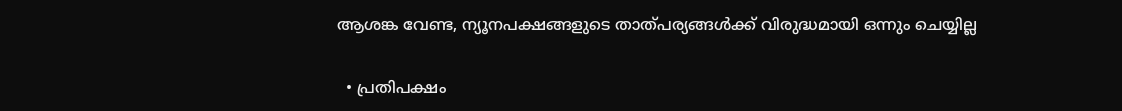ആശങ്ക വേണ്ട, ന്യൂനപക്ഷങ്ങളുടെ താത്പര്യങ്ങൾക്ക് വിരുദ്ധമായി ഒന്നും ചെയ്യില്ല

  • പ്രതിപക്ഷം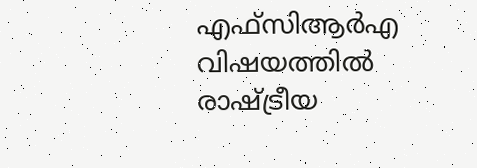എഫ്‌സിആർഎ വിഷയത്തിൽ രാഷ്ട്രീയ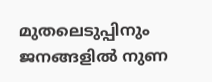മുതലെടുപ്പിനും ജനങ്ങളിൽ നുണ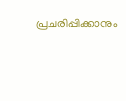പ്രചരിപ്പിക്കാനും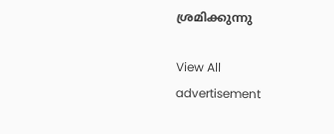ശ്രമിക്കുന്നു

View All
advertisement